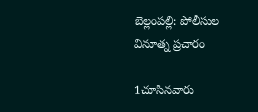బెల్లంపల్లి: పోలీసుల వినూత్న ప్రచారం

1చూసినవారు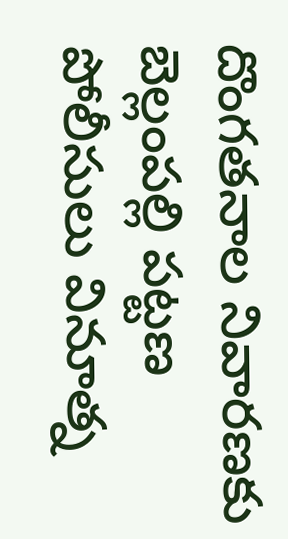దొంగతనాల నివారణకు బెల్లంపల్లి పట్టణ పోలీసులు వినూత్న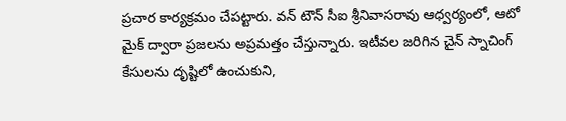ప్రచార కార్యక్రమం చేపట్టారు. వన్ టౌన్ సీఐ శ్రీనివాసరావు ఆధ్వర్యంలో, ఆటో మైక్ ద్వారా ప్రజలను అప్రమత్తం చేస్తున్నారు. ఇటీవల జరిగిన చైన్ స్నాచింగ్ కేసులను దృష్టిలో ఉంచుకుని,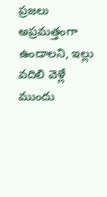ప్రజలు అప్రమత్తంగా ఉండాలని, ఇల్లు వదిలి వెళ్లే ముందు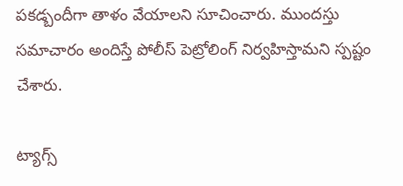పకడ్బందీగా తాళం వేయాలని సూచించారు. ముందస్తు సమాచారం అందిస్తే పోలీస్ పెట్రోలింగ్ నిర్వహిస్తామని స్పష్టం చేశారు.

ట్యాగ్స్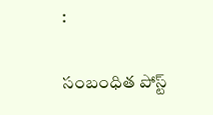:

సంబంధిత పోస్ట్